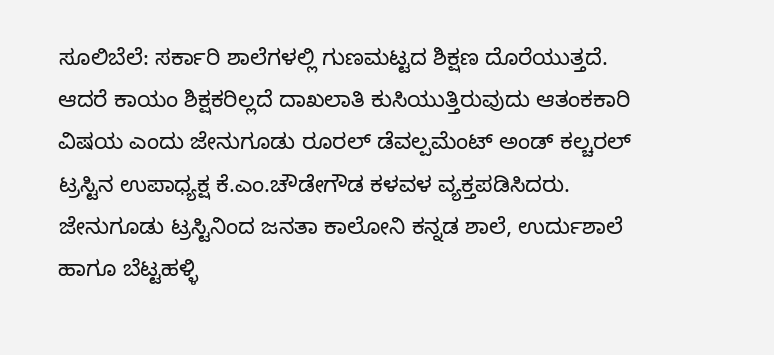ಸೂಲಿಬೆಲೆ: ಸರ್ಕಾರಿ ಶಾಲೆಗಳಲ್ಲಿ ಗುಣಮಟ್ಟದ ಶಿಕ್ಷಣ ದೊರೆಯುತ್ತದೆ. ಆದರೆ ಕಾಯಂ ಶಿಕ್ಷಕರಿಲ್ಲದೆ ದಾಖಲಾತಿ ಕುಸಿಯುತ್ತಿರುವುದು ಆತಂಕಕಾರಿ ವಿಷಯ ಎಂದು ಜೇನುಗೂಡು ರೂರಲ್ ಡೆವಲ್ಪಮೆಂಟ್ ಅಂಡ್ ಕಲ್ಚರಲ್ ಟ್ರಸ್ಟಿನ ಉಪಾಧ್ಯಕ್ಷ ಕೆ.ಎಂ.ಚೌಡೇಗೌಡ ಕಳವಳ ವ್ಯಕ್ತಪಡಿಸಿದರು.
ಜೇನುಗೂಡು ಟ್ರಸ್ಟಿನಿಂದ ಜನತಾ ಕಾಲೋನಿ ಕನ್ನಡ ಶಾಲೆ, ಉರ್ದುಶಾಲೆ ಹಾಗೂ ಬೆಟ್ಟಹಳ್ಳಿ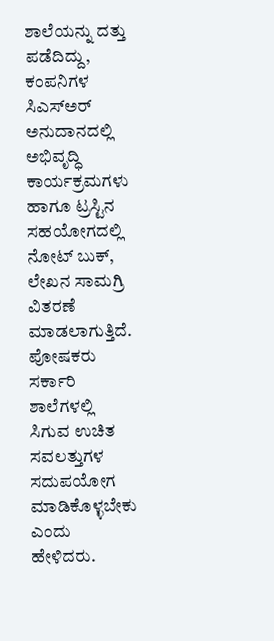ಶಾಲೆಯನ್ನು ದತ್ತು ಪಡೆದಿದ್ದು, ಕಂಪನಿಗಳ ಸಿಎಸ್ಅರ್ ಅನುದಾನದಲ್ಲಿ ಅಭಿವೃದ್ಧಿ ಕಾರ್ಯಕ್ರಮಗಳು ಹಾಗೂ ಟ್ರಸ್ಟಿನ ಸಹಯೋಗದಲ್ಲಿ ನೋಟ್ ಬುಕ್, ಲೇಖನ ಸಾಮಗ್ರಿ ವಿತರಣೆ ಮಾಡಲಾಗುತ್ತಿದೆ. ಪೋಷಕರು ಸರ್ಕಾರಿ ಶಾಲೆಗಳಲ್ಲಿ ಸಿಗುವ ಉಚಿತ ಸವಲತ್ತುಗಳ ಸದುಪಯೋಗ ಮಾಡಿಕೊಳ್ಳಬೇಕು ಎಂದು ಹೇಳಿದರು.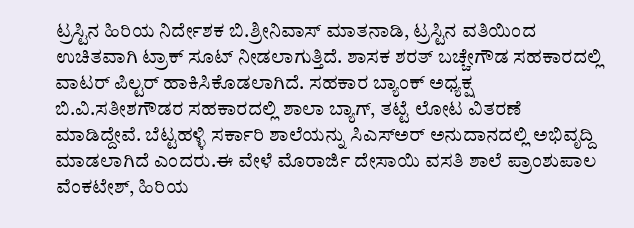ಟ್ರಸ್ಟಿನ ಹಿರಿಯ ನಿರ್ದೇಶಕ ಬಿ.ಶ್ರೀನಿವಾಸ್ ಮಾತನಾಡಿ, ಟ್ರಸ್ಟಿನ ವತಿಯಿಂದ ಉಚಿತವಾಗಿ ಟ್ರಾಕ್ ಸೂಟ್ ನೀಡಲಾಗುತ್ತಿದೆ. ಶಾಸಕ ಶರತ್ ಬಚ್ಚೇಗೌಡ ಸಹಕಾರದಲ್ಲಿ ವಾಟರ್ ಪಿಲ್ಟರ್ ಹಾಕಿಸಿಕೊಡಲಾಗಿದೆ. ಸಹಕಾರ ಬ್ಯಾಂಕ್ ಅಧ್ಯಕ್ಷ ಬಿ.ವಿ.ಸತೀಶಗೌಡರ ಸಹಕಾರದಲ್ಲಿ ಶಾಲಾ ಬ್ಯಾಗ್, ತಟ್ಟೆ ಲೋಟ ವಿತರಣೆ ಮಾಡಿದ್ದೇವೆ. ಬೆಟ್ಟಹಳ್ಳಿ ಸರ್ಕಾರಿ ಶಾಲೆಯನ್ನು ಸಿಎಸ್ಅರ್ ಅನುದಾನದಲ್ಲಿ ಅಭಿವೃದ್ದಿ ಮಾಡಲಾಗಿದೆ ಎಂದರು.ಈ ವೇಳೆ ಮೊರಾರ್ಜಿ ದೇಸಾಯಿ ವಸತಿ ಶಾಲೆ ಪ್ರಾಂಶುಪಾಲ ವೆಂಕಟೇಶ್, ಹಿರಿಯ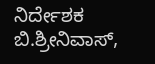ನಿರ್ದೇಶಕ ಬಿ.ಶ್ರೀನಿವಾಸ್,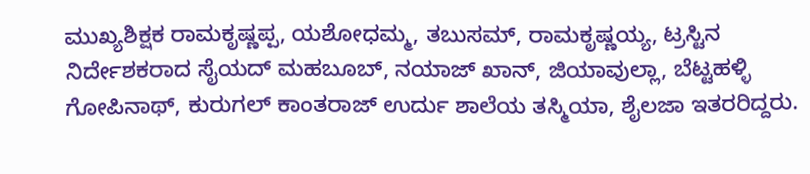ಮುಖ್ಯಶಿಕ್ಷಕ ರಾಮಕೃಷ್ಣಪ್ಪ, ಯಶೋಧಮ್ಮ, ತಬುಸಮ್, ರಾಮಕೃಷ್ಣಯ್ಯ, ಟ್ರಸ್ಟಿನ ನಿರ್ದೇಶಕರಾದ ಸೈಯದ್ ಮಹಬೂಬ್, ನಯಾಜ್ ಖಾನ್, ಜಿಯಾವುಲ್ಲಾ, ಬೆಟ್ಟಹಳ್ಳಿ ಗೋಪಿನಾಥ್, ಕುರುಗಲ್ ಕಾಂತರಾಜ್ ಉರ್ದು ಶಾಲೆಯ ತಸ್ಮಿಯಾ, ಶೈಲಜಾ ಇತರರಿದ್ದರು.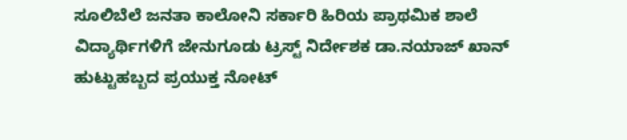ಸೂಲಿಬೆಲೆ ಜನತಾ ಕಾಲೋನಿ ಸರ್ಕಾರಿ ಹಿರಿಯ ಪ್ರಾಥಮಿಕ ಶಾಲೆ ವಿದ್ಯಾರ್ಥಿಗಳಿಗೆ ಜೇನುಗೂಡು ಟ್ರಸ್ಟ್ ನಿರ್ದೇಶಕ ಡಾ.ನಯಾಜ್ ಖಾನ್ ಹುಟ್ಟುಹಬ್ಬದ ಪ್ರಯುಕ್ತ ನೋಟ್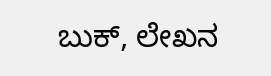ಬುಕ್, ಲೇಖನ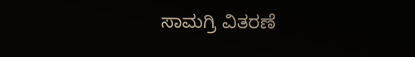ಸಾಮಗ್ರಿ ವಿತರಣೆ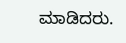ಮಾಡಿದರು.